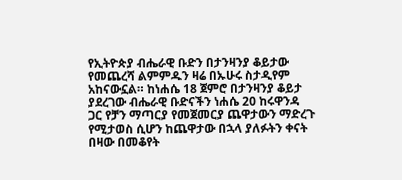የኢትዮጵያ ብሔራዊ ቡድን በታንዛንያ ቆይታው የመጨረሻ ልምምዱን ዛሬ በኡሁሩ ስታዲየም አከናውኗል። ከነሐሴ 18 ጀምሮ በታንዛንያ ቆይታ ያደረገው ብሔራዊ ቡድናችን ነሐሴ 20 ከሩዋንዳ ጋር የቻን ማጣርያ የመጀመርያ ጨዋታውን ማድረጉ የሚታወስ ሲሆን ከጨዋታው በኋላ ያለፉትን ቀናት በዛው በመቆየት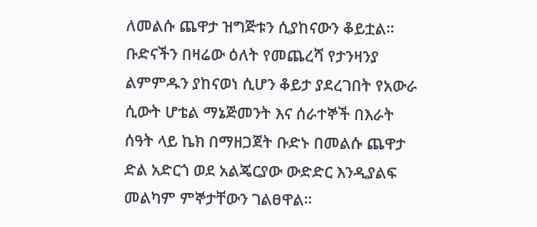ለመልሱ ጨዋታ ዝግጅቱን ሲያከናውን ቆይቷል። ቡድናችን በዛሬው ዕለት የመጨረሻ የታንዛንያ ልምምዱን ያከናወነ ሲሆን ቆይታ ያደረገበት የአውራ ሲውት ሆቴል ማኔጅመንት እና ሰራተኞች በእራት ሰዓት ላይ ኬክ በማዘጋጀት ቡድኑ በመልሱ ጨዋታ ድል አድርጎ ወደ አልጄርያው ውድድር እንዲያልፍ መልካም ምኞታቸውን ገልፀዋል።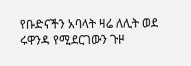የቡድናችን አባላት ዛሬ ለሊት ወደ ሩዋንዳ የሚደርገውን ጉዞ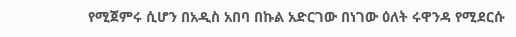የሚጀምሩ ሲሆን በአዲስ አበባ በኩል አድርገው በነገው ዕለት ሩዋንዳ የሚደርሱ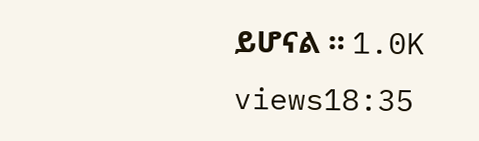ይሆናል ። 1.0K views18:35